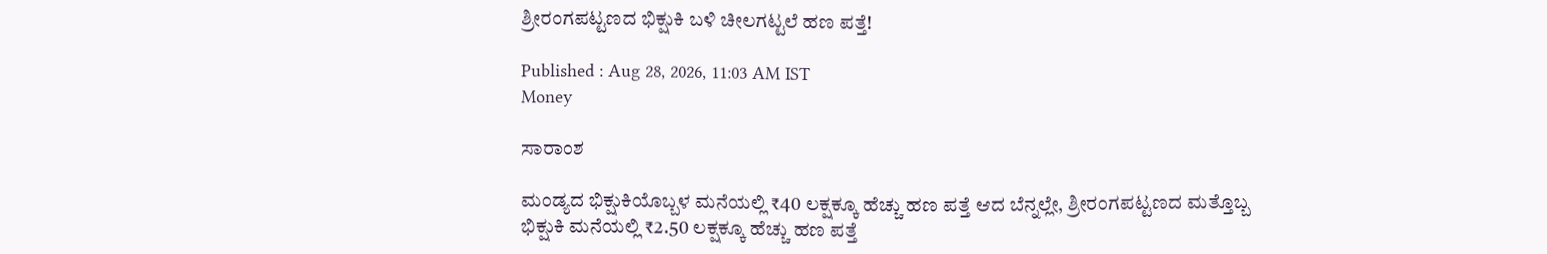ಶ್ರೀರಂಗಪಟ್ಟಣದ ಭಿಕ್ಷುಕಿ ಬಳಿ ಚೀಲಗಟ್ಟಲೆ ಹಣ ಪತ್ತೆ!

Published : Aug 28, 2026, 11:03 AM IST
Money

ಸಾರಾಂಶ

ಮಂಡ್ಯದ ಭಿಕ್ಷುಕಿಯೊಬ್ಬಳ ಮನೆಯಲ್ಲಿ ₹40 ಲಕ್ಷಕ್ಕೂ ಹೆಚ್ಚು ಹಣ ಪತ್ತೆ ಆದ ಬೆನ್ನಲ್ಲೇ, ಶ್ರೀರಂಗಪಟ್ಟಣದ ಮತ್ತೊಬ್ಬ ಭಿಕ್ಷುಕಿ ಮನೆಯಲ್ಲಿ ₹2.50 ಲಕ್ಷಕ್ಕೂ ಹೆಚ್ಚು ಹಣ ಪತ್ತೆ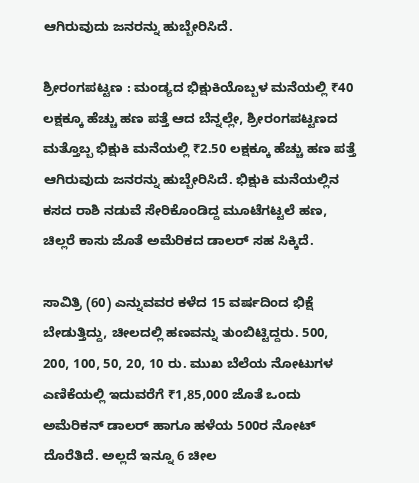ಆಗಿರುವುದು ಜನರನ್ನು ಹುಬ್ಬೇರಿಸಿದೆ.

ಶ್ರೀರಂಗಪಟ್ಟಣ : ಮಂಡ್ಯದ ಭಿಕ್ಷುಕಿಯೊಬ್ಬಳ ಮನೆಯಲ್ಲಿ ₹40 ಲಕ್ಷಕ್ಕೂ ಹೆಚ್ಚು ಹಣ ಪತ್ತೆ ಆದ ಬೆನ್ನಲ್ಲೇ, ಶ್ರೀರಂಗಪಟ್ಟಣದ ಮತ್ತೊಬ್ಬ ಭಿಕ್ಷುಕಿ ಮನೆಯಲ್ಲಿ ₹2.50 ಲಕ್ಷಕ್ಕೂ ಹೆಚ್ಚು ಹಣ ಪತ್ತೆ ಆಗಿರುವುದು ಜನರನ್ನು ಹುಬ್ಬೇರಿಸಿದೆ. ಭಿಕ್ಷುಕಿ ಮನೆಯಲ್ಲಿನ ಕಸದ ರಾಶಿ ನಡುವೆ ಸೇರಿಕೊಂಡಿದ್ದ ಮೂಟೆಗಟ್ಟಲೆ ಹಣ, ಚಿಲ್ಲರೆ ಕಾಸು ಜೊತೆ ಅಮೆರಿಕದ ಡಾಲರ್ ಸಹ ಸಿಕ್ಕಿದೆ.

ಸಾವಿತ್ರಿ (60) ಎನ್ನುವವರ ಕಳೆದ 15 ವರ್ಷದಿಂದ ಭಿಕ್ಷೆ ಬೇಡುತ್ತಿದ್ದು, ಚೀಲದಲ್ಲಿ ಹಣವನ್ನು ತುಂಬಿಟ್ಟಿದ್ದರು. 500, 200, 100, 50, 20, 10 ರು. ಮುಖ ಬೆಲೆಯ ನೋಟುಗಳ ಎಣಿಕೆಯಲ್ಲಿ ಇದುವರೆಗೆ ₹1,85,000 ಜೊತೆ ಒಂದು ಅಮೆರಿಕನ್‌ ಡಾಲರ್‌ ಹಾಗೂ ಹಳೆಯ 500ರ ನೋಟ್ ದೊರೆತಿದೆ. ಅಲ್ಲದೆ ಇನ್ನೂ 6 ಚೀಲ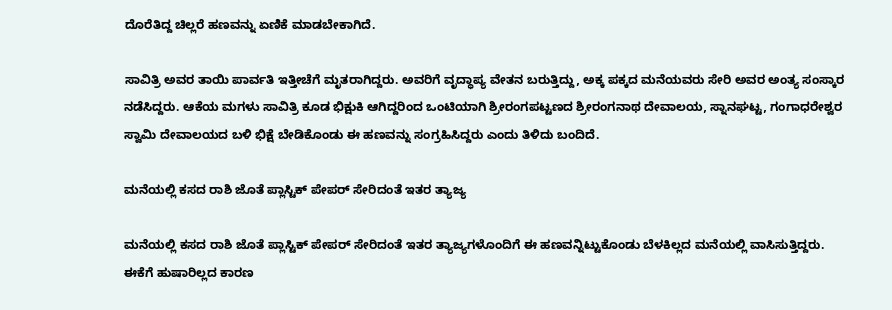ದೊರೆತಿದ್ದ ಚಿಲ್ಲರೆ ಹಣವನ್ನು ಏಣಿಕೆ ಮಾಡಬೇಕಾಗಿದೆ.

ಸಾವಿತ್ರಿ ಅವರ ತಾಯಿ ಪಾರ್ವತಿ ಇತ್ತೀಚೆಗೆ ಮೃತರಾಗಿದ್ದರು. ಅವರಿಗೆ ವೃದ್ಧಾಪ್ಯ ವೇತನ ಬರುತ್ತಿದ್ದು, ಅಕ್ಕ ಪಕ್ಕದ ಮನೆಯವರು ಸೇರಿ ಅವರ ಅಂತ್ಯ ಸಂಸ್ಕಾರ ನಡೆಸಿದ್ದರು. ಆಕೆಯ ಮಗಳು ಸಾವಿತ್ರಿ ಕೂಡ ಭಿಕ್ಷುಕಿ ಆಗಿದ್ದರಿಂದ ಒಂಟಿಯಾಗಿ ಶ್ರೀರಂಗಪಟ್ಟಣದ ಶ್ರೀರಂಗನಾಥ ದೇವಾಲಯ, ಸ್ನಾನಘಟ್ಟ, ಗಂಗಾಧರೇಶ್ವರ ಸ್ವಾಮಿ ದೇವಾಲಯದ ಬಳಿ ಭಿಕ್ಷೆ ಬೇಡಿಕೊಂಡು ಈ ಹಣವನ್ನು ಸಂಗ್ರಹಿಸಿದ್ದರು ಎಂದು ತಿಳಿದು ಬಂದಿದೆ.

ಮನೆಯಲ್ಲಿ ಕಸದ ರಾಶಿ ಜೊತೆ ಪ್ಲಾಸ್ಟಿಕ್ ಪೇಪರ್ ಸೇರಿದಂತೆ ಇತರ ತ್ಯಾಜ್ಯ

ಮನೆಯಲ್ಲಿ ಕಸದ ರಾಶಿ ಜೊತೆ ಪ್ಲಾಸ್ಟಿಕ್ ಪೇಪರ್ ಸೇರಿದಂತೆ ಇತರ ತ್ಯಾಜ್ಯಗಳೊಂದಿಗೆ ಈ ಹಣವನ್ನಿಟ್ಟುಕೊಂಡು ಬೆಳಕಿಲ್ಲದ ಮನೆಯಲ್ಲಿ ವಾಸಿಸುತ್ತಿದ್ದರು. ಈಕೆಗೆ ಹುಷಾರಿಲ್ಲದ ಕಾರಣ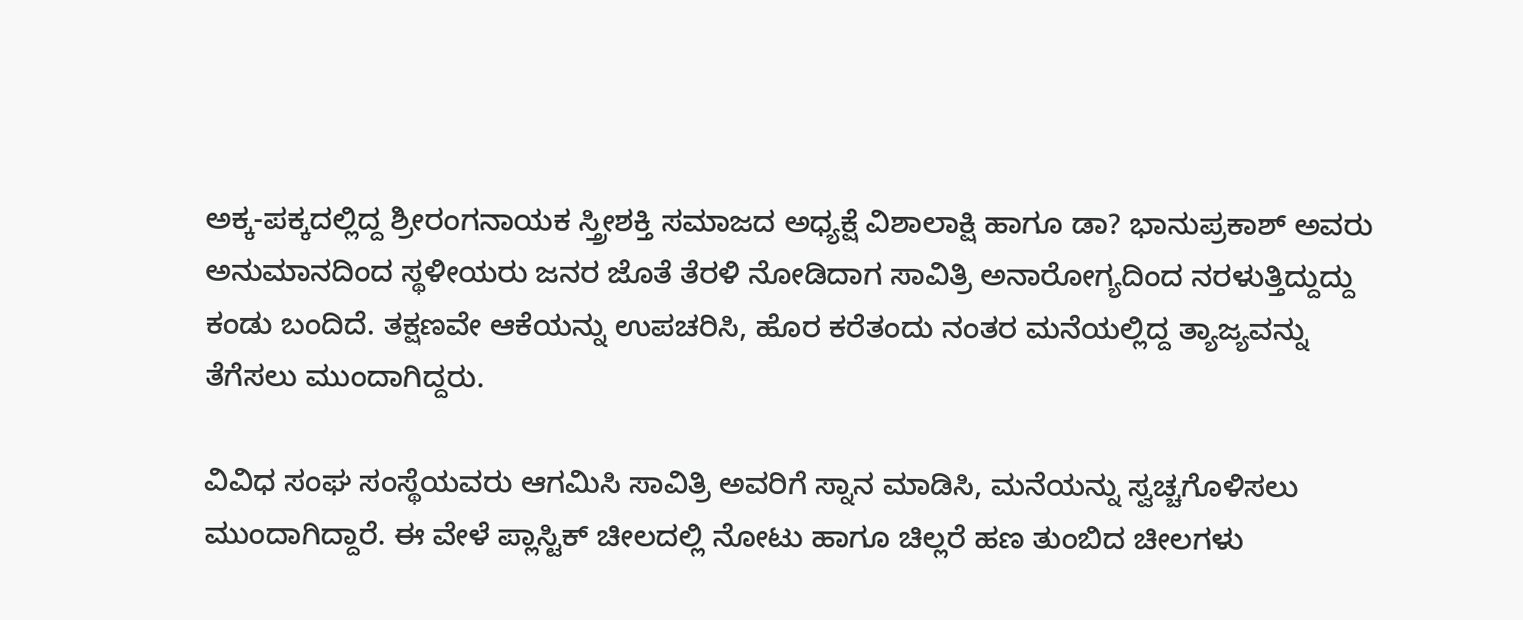ಅಕ್ಕ-ಪಕ್ಕದಲ್ಲಿದ್ದ ಶ್ರೀರಂಗನಾಯಕ ಸ್ತ್ರೀಶಕ್ತಿ ಸಮಾಜದ ಅಧ್ಯಕ್ಷೆ ವಿಶಾಲಾಕ್ಷಿ ಹಾಗೂ ಡಾ? ಭಾನುಪ್ರಕಾಶ್ ಅವರು ಅನುಮಾನದಿಂದ ಸ್ಥಳೀಯರು ಜನರ ಜೊತೆ ತೆರಳಿ ನೋಡಿದಾಗ ಸಾವಿತ್ರಿ ಅನಾರೋಗ್ಯದಿಂದ ನರಳುತ್ತಿದ್ದುದ್ದು ಕಂಡು ಬಂದಿದೆ. ತಕ್ಷಣವೇ ಆಕೆಯನ್ನು ಉಪಚರಿಸಿ, ಹೊರ ಕರೆತಂದು ನಂತರ ಮನೆಯಲ್ಲಿದ್ದ ತ್ಯಾಜ್ಯವನ್ನು ತೆಗೆಸಲು ಮುಂದಾಗಿದ್ದರು.

ವಿವಿಧ ಸಂಘ ಸಂಸ್ಥೆಯವರು ಆಗಮಿಸಿ ಸಾವಿತ್ರಿ ಅವರಿಗೆ ಸ್ನಾನ ಮಾಡಿಸಿ, ಮನೆಯನ್ನು ಸ್ವಚ್ಚಗೊಳಿಸಲು ಮುಂದಾಗಿದ್ದಾರೆ. ಈ ವೇಳೆ ಪ್ಲಾಸ್ಟಿಕ್‌ ಚೀಲದಲ್ಲಿ ನೋಟು ಹಾಗೂ ಚಿಲ್ಲರೆ ಹಣ ತುಂಬಿದ ಚೀಲಗಳು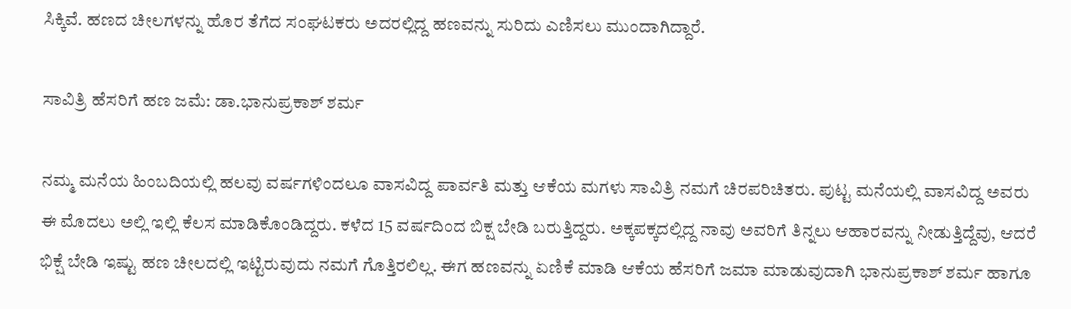ಸಿಕ್ಕಿವೆ. ಹಣದ ಚೀಲಗಳನ್ನು ಹೊರ ತೆಗೆದ ಸಂಘಟಕರು ಅದರಲ್ಲಿದ್ದ ಹಣವನ್ನು ಸುರಿದು ಎಣಿಸಲು ಮುಂದಾಗಿದ್ದಾರೆ.

ಸಾವಿತ್ರಿ ಹೆಸರಿಗೆ ಹಣ ಜಮೆ: ಡಾ.ಭಾನುಪ್ರಕಾಶ್‌ ಶರ್ಮ

ನಮ್ಮ ಮನೆಯ ಹಿಂಬದಿಯಲ್ಲಿ ಹಲವು ವರ್ಷಗಳಿಂದಲೂ ವಾಸವಿದ್ದ ಪಾರ್ವತಿ ಮತ್ತು ಆಕೆಯ ಮಗಳು ಸಾವಿತ್ರಿ ನಮಗೆ ಚಿರಪರಿಚಿತರು. ಪುಟ್ಟ ಮನೆಯಲ್ಲಿ ವಾಸವಿದ್ದ ಅವರು ಈ ಮೊದಲು ಅಲ್ಲಿ ಇಲ್ಲಿ ಕೆಲಸ ಮಾಡಿಕೊಂಡಿದ್ದರು. ಕಳೆದ 15 ವರ್ಷದಿಂದ ಬಿಕ್ಷ ಬೇಡಿ ಬರುತ್ತಿದ್ದರು. ಅಕ್ಕಪಕ್ಕದಲ್ಲಿದ್ದ ನಾವು ಅವರಿಗೆ ತಿನ್ನಲು ಆಹಾರವನ್ನು ನೀಡುತ್ತಿದ್ದೆವು, ಆದರೆ ಭಿಕ್ಷೆ ಬೇಡಿ ಇಷ್ಟು ಹಣ ಚೀಲದಲ್ಲಿ ಇಟ್ಟಿರುವುದು ನಮಗೆ ಗೊತ್ತಿರಲಿಲ್ಲ. ಈಗ ಹಣವನ್ನು ಏಣಿಕೆ ಮಾಡಿ ಆಕೆಯ ಹೆಸರಿಗೆ ಜಮಾ ಮಾಡುವುದಾಗಿ ಭಾನುಪ್ರಕಾಶ್ ಶರ್ಮ ಹಾಗೂ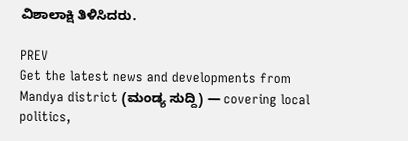ವಿಶಾಲಾಕ್ಷಿ ತಿಳಿಸಿದರು.

PREV
Get the latest news and developments from Mandya district (ಮಂಡ್ಯ ಸುದ್ದಿ) — covering local politics,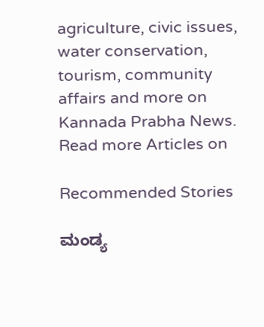agriculture, civic issues, water conservation, tourism, community affairs and more on Kannada Prabha News.
Read more Articles on

Recommended Stories

ಮಂಡ್ಯ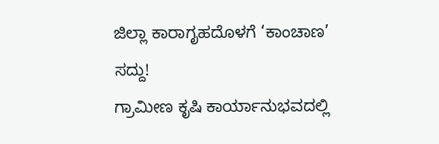ಜಿಲ್ಲಾ ಕಾರಾಗೃಹದೊಳಗೆ ‘ಕಾಂಚಾಣ’ ಸದ್ದು!
ಗ್ರಾಮೀಣ ಕೃಷಿ ಕಾರ್ಯಾನುಭವದಲ್ಲಿ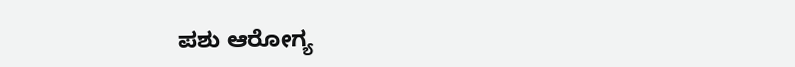ಪಶು ಆರೋಗ್ಯ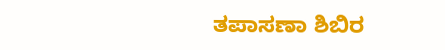ತಪಾಸಣಾ ಶಿಬಿರ